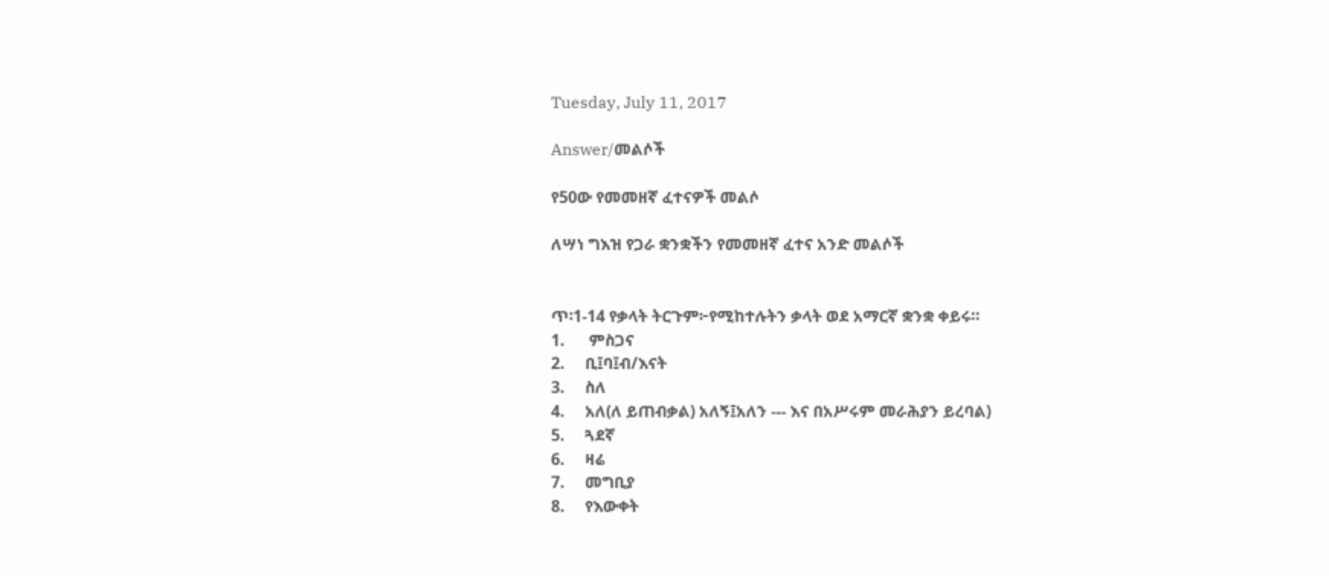Tuesday, July 11, 2017

Answer/መልሶች

የ50ው የመመዘኛ ፈተናዎች መልሶ

ለሣነ ግእዝ የጋራ ቋንቋችን የመመዘኛ ፈተና አንድ መልሶች


ጥ፡1-14 የቃላት ትርጉም፦የሚከተሉትን ቃላት ወደ አማርኛ ቋንቋ ቀይሩ።
1.      ምስጋና
2.     ቢ፤ባ፤ብ/እናት
3.     ስለ
4.     አለ(ለ ይጠብቃል) አለኝ፤አለን --- እና በአሥሩም መራሕያን ይረባል)
5.     ጓደኛ
6.     ዛሬ
7.     መግቢያ
8.     የእውቀት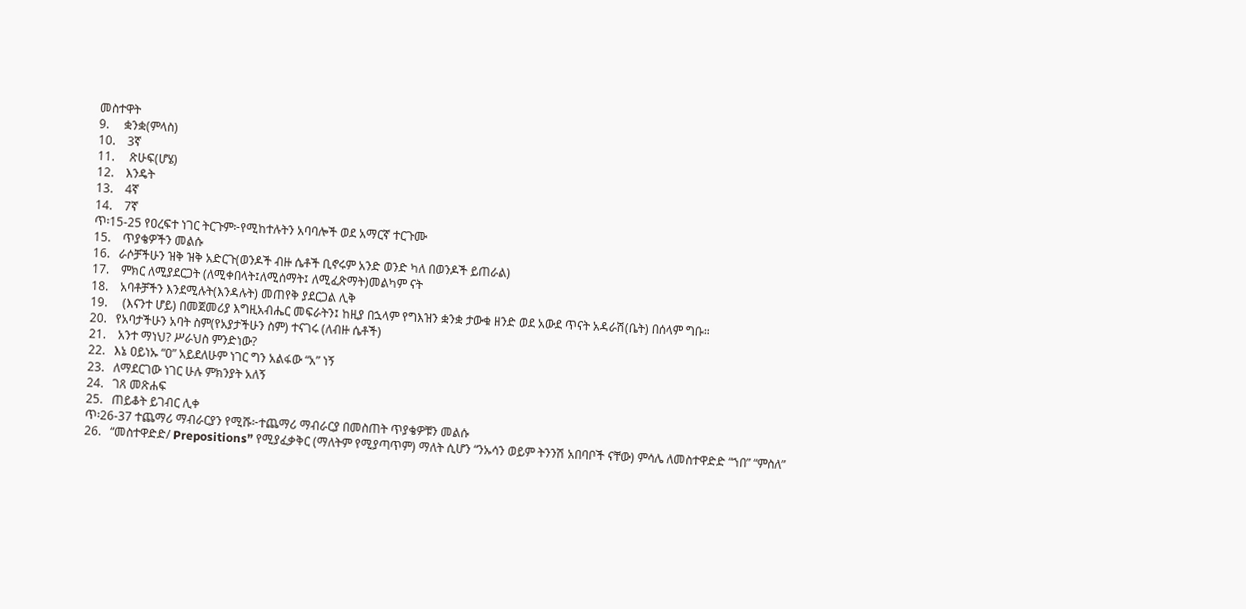መስተዋት
9.     ቋንቋ(ምላስ)
10.    3ኛ
11.     ጽሁፍ(ሆሄ)
12.    እንዴት
13.    4ኛ
14.    7ኛ
ጥ፡15-25 የዐረፍተ ነገር ትርጉም፦የሚከተሉትን አባባሎች ወደ አማርኛ ተርጉሙ
15.    ጥያቄዎችን መልሱ
16.   ራሶቻችሁን ዝቅ ዝቅ አድርጉ(ወንዶች ብዙ ሴቶች ቢኖሩም አንድ ወንድ ካለ በወንዶች ይጠራል)
17.    ምክር ለሚያደርጋት (ለሚቀበላት፤ለሚሰማት፤ ለሚፈጽማት)መልካም ናት
18.    አባቶቻችን እንደሚሉት(እንዳሉት) መጠየቅ ያደርጋል ሊቅ
19.     (እናንተ ሆይ) በመጀመሪያ እግዚአብሔር መፍራትን፤ ከዚያ በኋላም የግእዝን ቋንቋ ታውቁ ዘንድ ወደ አውደ ጥናት አዳራሽ(ቤት) በሰላም ግቡ።
20.   የአባታችሁን አባት ስም(የአያታችሁን ስም) ተናገሩ (ለብዙ ሴቶች)
21.    አንተ ማነህ? ሥራህስ ምንድነው?
22.   እኔ ዐይነኡ “ዐ” አይደለሁም ነገር ግን አልፋው “አ” ነኝ
23.   ለማደርገው ነገር ሁሉ ምክንያት አለኝ
24.   ገጸ መጽሐፍ
25.   ጠይቆት ይገብር ሊቀ
ጥ፡26-37 ተጨማሪ ማብራርያን የሚሹ፦ተጨማሪ ማብራርያ በመስጠት ጥያቄዎቹን መልሱ
26.   “መስተዋድድ/ Prepositions” የሚያፈቃቅር (ማለትም የሚያጣጥም) ማለት ሲሆን “ንኡሳን ወይም ትንንሽ አበባቦች ናቸው) ምሳሌ ለመስተዋድድ “ኀበ” “ምስለ”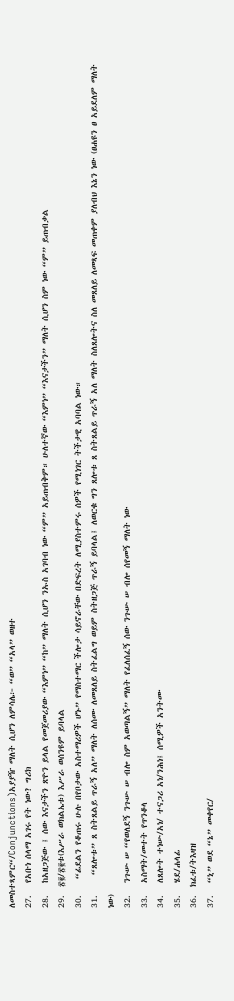ለመስተጻምር“/Conjunctions)አያያዥ ማለት ሲሆን ለምሳሌ፦ “ወ” “አላ” ወዘተ
27.   የአቡነ ሰላማ አገሩ የት ነው? ግሪክ
28.   ከአዘጋጅው ፤ ሰው እናታችን ጽዮን ይላል የመጀመሪያው “እምነ” “ከ” ማለት ሲሆን ንኡስ አገባብ ነው “ም” አይጠብቅም። ሁለተኛው “እምነ” “እናታችን” ማለት ሲሆን ስም ነው “ም” ይጠብቃል
29.  ፳፪/፳፪ቱ(እሥራ ወክልኤቱ) እሥራ ወሰንዩም ይባላል
30.    “ፊደልን የቆጠሩ ሁሉ በየቦታው አስተማሪዎች ሆኑ” የማስተማር ችሎታ ሳይኖራቸው በድፍረት ለሚያስተምሩ ሰዎች የሚነገር ትችታዊ አባባል ነው።
31.     “ጸሎቱ” ጸ ስትጸልይ ጥራኝ አለ” ማለት ለሰሙ ለመጸለይ ስትፈልግ ወይም ስትዘጋጅ ጥራኝ ይባላል፤ ለወርቁ ግን ጸሎቱ ጸ ስትጸልይ ጥራኝ አለ ማለት ስለጸሎትና ስለ መጸለይ ለመጻፍ መጠቀም ያለብህ እኔን ነው (ፀሐዩን ፀ አይደለም ማለት ነው)
32.   ንጉሡ ሠ “የወለደኝ ንጉሡ ሠ ብሎ ስም አወጣልኝ” ማለት የፈለሰፈኝ ሰው ንጉሡ ሠ ብሎ ሰየመኝ ማለት ነው
33.   አስማት/መተት የጥንቆላ
34.   ለጸሎት ተነሡ/አነ/ ተናጋሪ አነ/ንሕነ፤ ሰሚዎች አንትሙ
35.   ሄደ/ሐላፊ
36.  ክፈቱ/ትእዛዝ
37.   “ኒ” ወደ “ኔ” መቀየር/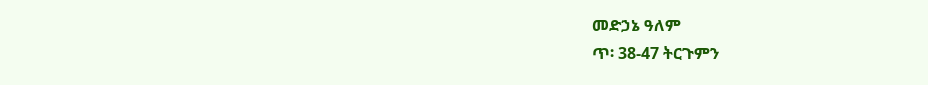መድኃኔ ዓለም
ጥ፡ 38-47 ትርጉምን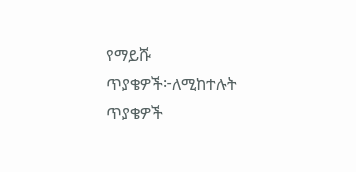የማይሹ ጥያቄዎች፦ለሚከተሉት ጥያቄዎች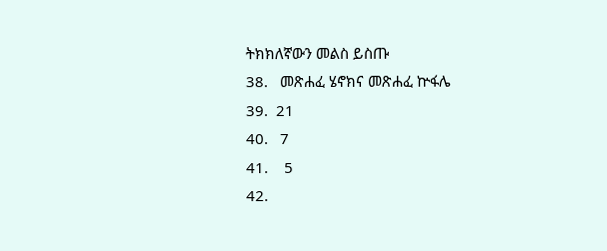ትክክለኛውን መልስ ይስጡ
38.   መጽሐፈ ሄኖክና መጽሐፈ ኵፋሌ
39.  21
40.   7
41.    5
42.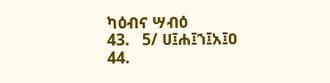ካዕብና ሣብዕ
43.   5/ ሀ፤ሐ፤ኀ፤አ፤ዐ
44.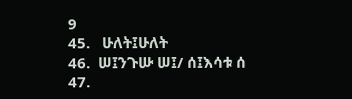9
45.   ሁለት፤ሁለት
46.  ሠ፤ንጉሡ ሠ፤/ ሰ፤እሳቱ ሰ
47.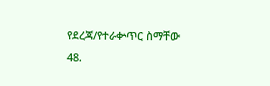የደረጃ/የተራቍጥር ስማቸው
48.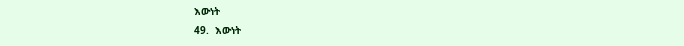እውነት
49.  እውነት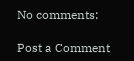No comments:

Post a Comment